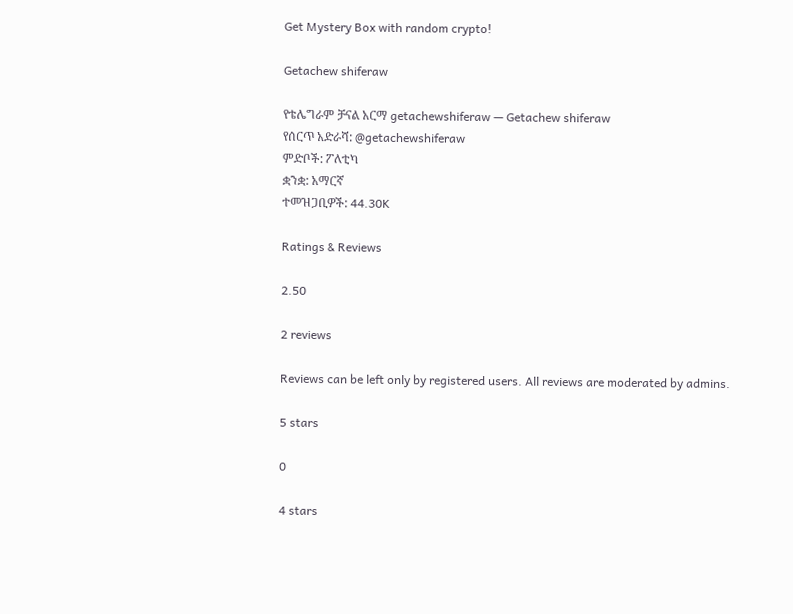Get Mystery Box with random crypto!

Getachew shiferaw

የቴሌግራም ቻናል አርማ getachewshiferaw — Getachew shiferaw
የሰርጥ አድራሻ: @getachewshiferaw
ምድቦች: ፖለቲካ
ቋንቋ: አማርኛ
ተመዝጋቢዎች: 44.30K

Ratings & Reviews

2.50

2 reviews

Reviews can be left only by registered users. All reviews are moderated by admins.

5 stars

0

4 stars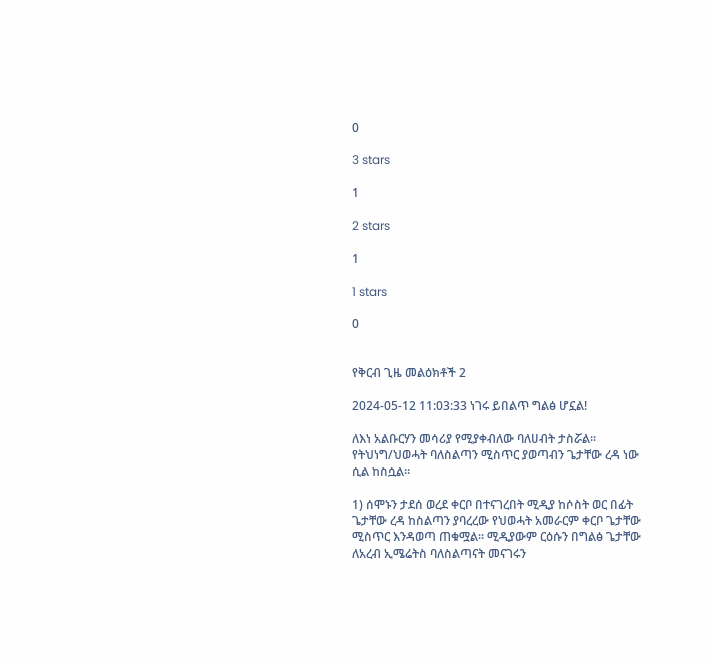0

3 stars

1

2 stars

1

1 stars

0


የቅርብ ጊዜ መልዕክቶች 2

2024-05-12 11:03:33 ነገሩ ይበልጥ ግልፅ ሆኗል!

ለእነ አልቡርሃን መሳሪያ የሚያቀብለው ባለሀብት ታስሯል። የትህነግ/ህወሓት ባለስልጣን ሚስጥር ያወጣብን ጌታቸው ረዳ ነው ሲል ከስሷል።

1) ሰሞኑን ታደሰ ወረደ ቀርቦ በተናገረበት ሚዲያ ከሶስት ወር በፊት ጌታቸው ረዳ ከስልጣን ያባረረው የህወሓት አመራርም ቀርቦ ጌታቸው ሚስጥር እንዳወጣ ጠቁሟል። ሚዲያውም ርዕሱን በግልፅ ጌታቸው ለአረብ ኢሜሬትስ ባለስልጣናት መናገሩን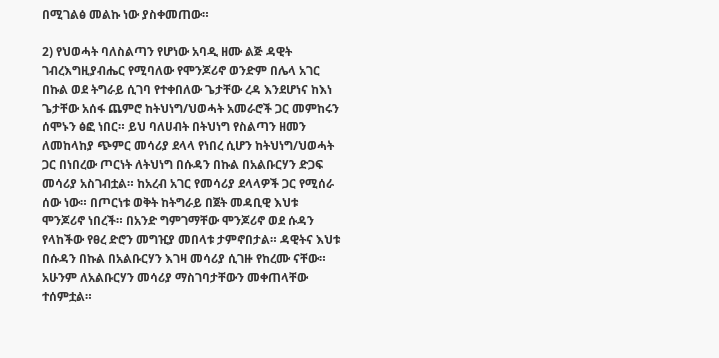በሚገልፅ መልኩ ነው ያስቀመጠው።

2) የህወሓት ባለስልጣን የሆነው አባዲ ዘሙ ልጅ ዳዊት ገብረእግዚያብሔር የሚባለው የሞንጆሪኖ ወንድም በሌላ አገር በኩል ወደ ትግራይ ሲገባ የተቀበለው ጌታቸው ረዳ እንደሆነና ከእነ ጌታቸው አሰፋ ጨምሮ ከትህነግ/ህወሓት አመራሮች ጋር መምከሩን ሰሞኑን ፅፎ ነበር። ይህ ባለሀብት በትህነግ የስልጣን ዘመን ለመከላከያ ጭምር መሳሪያ ደላላ የነበረ ሲሆን ከትህነግ/ህወሓት ጋር በነበረው ጦርነት ለትህነግ በሱዳን በኩል በአልቡርሃን ድጋፍ መሳሪያ አስገብቷል። ከአረብ አገር የመሳሪያ ደላላዎች ጋር የሚሰራ ሰው ነው። በጦርነቱ ወቅት ከትግራይ በጀት መዳቢዊ እህቱ ሞንጆሪኖ ነበረች። በአንድ ግምገማቸው ሞንጆሪኖ ወደ ሱዳን የላከችው የፀረ ድሮን መግዢያ መበላቱ ታምኖበታል። ዳዊትና እህቱ በሱዳን በኩል በአልቡርሃን እገዛ መሳሪያ ሲገዙ የከረሙ ናቸው። አሁንም ለአልቡርሃን መሳሪያ ማስገባታቸውን መቀጠላቸው ተሰምቷል።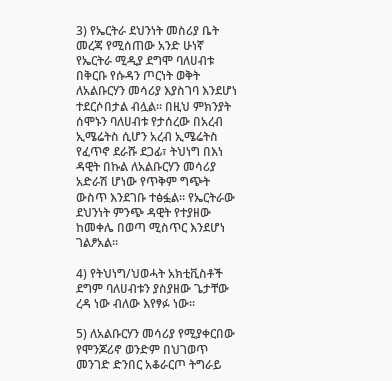3) የኤርትራ ደህንነት መስሪያ ቤት መረጃ የሚሰጠው አንድ ሁነኛ የኤርትራ ሚዲያ ደግሞ ባለሀብቱ በቅርቡ የሱዳን ጦርነት ወቅት ለአልቡርሃን መሳሪያ እያስገባ እንደሆነ ተደርሶበታል ብሏል። በዚህ ምክንያት ሰሞኑን ባለሀብቱ የታሰረው በአረብ ኢሜሬትስ ሲሆን አረብ ኢሜሬትስ የፈጥኖ ደራሹ ደጋፊ፣ ትህነግ በእነ ዳዊት በኩል ለአልቡርሃን መሳሪያ አድራሽ ሆነው የጥቅም ግጭት ውስጥ እንደገቡ ተፅፏል። የኤርትራው ደህንነት ምንጭ ዳዊት የተያዘው ከመቀሌ በወጣ ሚስጥር እንደሆነ ገልፆአል።

4) የትህነግ/ህወሓት አክቲቪስቶች ደግም ባለሀብቱን ያስያዘው ጌታቸው ረዳ ነው ብለው እየፃፉ ነው።

5) ለአልቡርሃን መሳሪያ የሚያቀርበው የሞንጆሪኖ ወንድም በህገወጥ መንገድ ድንበር አቆራርጦ ትግራይ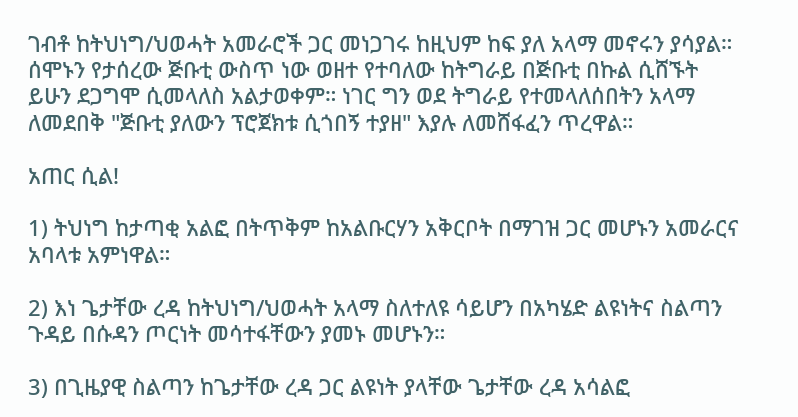ገብቶ ከትህነግ/ህወሓት አመራሮች ጋር መነጋገሩ ከዚህም ከፍ ያለ አላማ መኖሩን ያሳያል። ሰሞኑን የታሰረው ጅቡቲ ውስጥ ነው ወዘተ የተባለው ከትግራይ በጅቡቲ በኩል ሲሸኙት ይሁን ደጋግሞ ሲመላለስ አልታወቀም። ነገር ግን ወደ ትግራይ የተመላለሰበትን አላማ ለመደበቅ "ጅቡቲ ያለውን ፕሮጀክቱ ሲጎበኝ ተያዘ" እያሉ ለመሸፋፈን ጥረዋል።

አጠር ሲል!

1) ትህነግ ከታጣቂ አልፎ በትጥቅም ከአልቡርሃን አቅርቦት በማገዝ ጋር መሆኑን አመራርና አባላቱ አምነዋል።

2) እነ ጌታቸው ረዳ ከትህነግ/ህወሓት አላማ ስለተለዩ ሳይሆን በአካሄድ ልዩነትና ስልጣን ጉዳይ በሱዳን ጦርነት መሳተፋቸውን ያመኑ መሆኑን።

3) በጊዜያዊ ስልጣን ከጌታቸው ረዳ ጋር ልዩነት ያላቸው ጌታቸው ረዳ አሳልፎ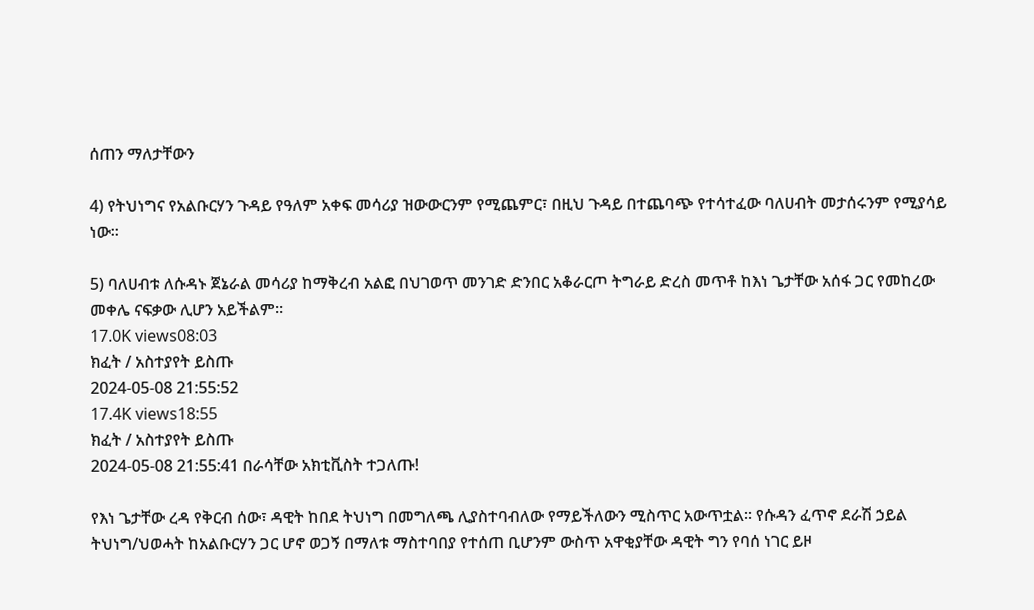ሰጠን ማለታቸውን

4) የትህነግና የአልቡርሃን ጉዳይ የዓለም አቀፍ መሳሪያ ዝውውርንም የሚጨምር፣ በዚህ ጉዳይ በተጨባጭ የተሳተፈው ባለሀብት መታሰሩንም የሚያሳይ ነው።

5) ባለሀብቱ ለሱዳኑ ጀኔራል መሳሪያ ከማቅረብ አልፎ በህገወጥ መንገድ ድንበር አቆራርጦ ትግራይ ድረስ መጥቶ ከእነ ጌታቸው አሰፋ ጋር የመከረው መቀሌ ናፍቃው ሊሆን አይችልም።
17.0K views08:03
ክፈት / አስተያየት ይስጡ
2024-05-08 21:55:52
17.4K views18:55
ክፈት / አስተያየት ይስጡ
2024-05-08 21:55:41 በራሳቸው አክቲቪስት ተጋለጡ!

የእነ ጌታቸው ረዳ የቅርብ ሰው፣ ዳዊት ከበደ ትህነግ በመግለጫ ሊያስተባብለው የማይችለውን ሚስጥር አውጥቷል። የሱዳን ፈጥኖ ደራሽ ኃይል ትህነግ/ህወሓት ከአልቡርሃን ጋር ሆኖ ወጋኝ በማለቱ ማስተባበያ የተሰጠ ቢሆንም ውስጥ አዋቂያቸው ዳዊት ግን የባሰ ነገር ይዞ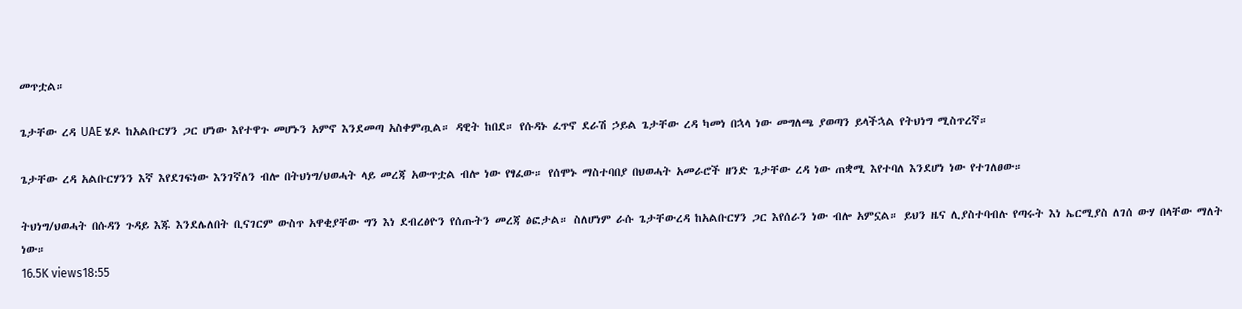መጥቷል።

ጌታቸው ረዳ UAE ሄዶ ከአልቡርሃን ጋር ሆነው እየተዋጉ መሆኑን አምኖ እንደመጣ አስቀምጧል። ዳዊት ከበደ። የሱዳኑ ፈጥኖ ደራሽ ኃይል ጌታቸው ረዳ ካመነ በኋላ ነው መግለጫ ያወጣን ይላችኋል የትህነግ ሚስጥረኛ።

ጌታቸው ረዳ አልቡርሃንን እኛ እየደገፍነው እንገኛለን ብሎ በትህነግ/ህወሓት ላይ መረጃ አውጥቷል ብሎ ነው የፃፈው። የሰሞኑ ማስተባበያ በህወሓት አመራሮች ዘንድ ጌታቸው ረዳ ነው ጠቋሚ እየተባለ እንደሆነ ነው የተገለፀው።

ትህነግ/ህወሓት በሱዳን ጉዳይ እጁ እንደሌለበት ቢናገርም ውስጥ አዋቂያቸው ግን እነ ደብረፅዮን የሰጡትን መረጃ ፅፎታል። ስለሆነም ራሱ ጌታቸውረዳ ከአልቡርሃን ጋር እየሰራን ነው ብሎ አምኗል። ይህን ዜና ሊያስተባብሉ የጣሩት እነ ኤርሚያስ ለገሰ ውሃ በላቸው ማለት ነው።
16.5K views18:55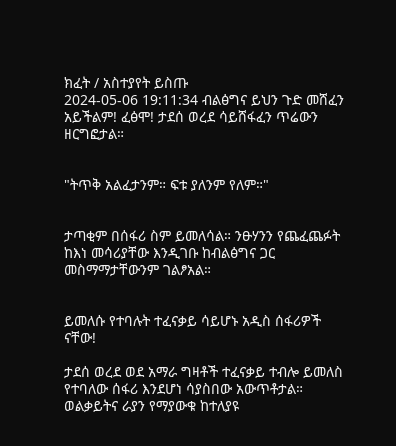ክፈት / አስተያየት ይስጡ
2024-05-06 19:11:34 ብልፅግና ይህን ጉድ መሸፈን አይችልም! ፈፅሞ! ታደሰ ወረደ ሳይሸፋፈን ጥሬውን ዘርግፎታል።


"ትጥቅ አልፈታንም። ፍቱ ያለንም የለም።"


ታጣቂም በሰፋሪ ስም ይመለሳል። ንፁሃንን የጨፈጨፉት ከእነ መሳሪያቸው እንዲገቡ ከብልፅግና ጋር መስማማታቸውንም ገልፆአል።


ይመለሱ የተባሉት ተፈናቃይ ሳይሆኑ አዲስ ሰፋሪዎች ናቸው!

ታደሰ ወረደ ወደ አማራ ግዛቶች ተፈናቃይ ተብሎ ይመለስ የተባለው ሰፋሪ እንደሆነ ሳያስበው አውጥቶታል። ወልቃይትና ራያን የማያውቁ ከተለያዩ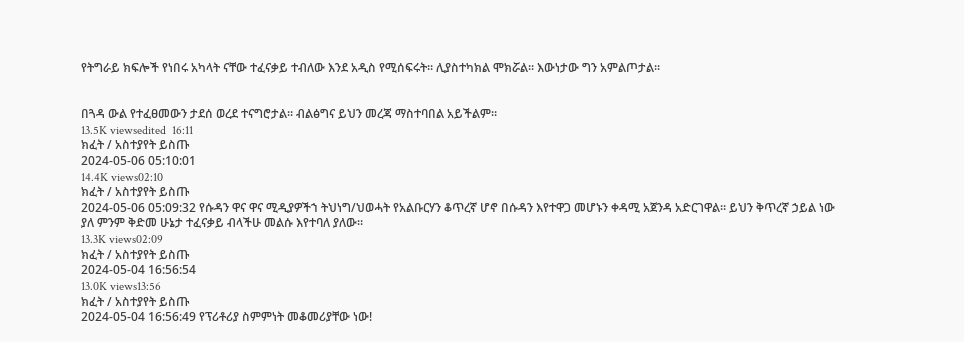የትግራይ ክፍሎች የነበሩ አካላት ናቸው ተፈናቃይ ተብለው እንደ አዲስ የሚሰፍሩት። ሊያስተካክል ሞክሯል። እውነታው ግን አምልጦታል።


በጓዳ ውል የተፈፀመውን ታደሰ ወረደ ተናግሮታል። ብልፅግና ይህን መረጃ ማስተባበል አይችልም።
13.5K viewsedited  16:11
ክፈት / አስተያየት ይስጡ
2024-05-06 05:10:01
14.4K views02:10
ክፈት / አስተያየት ይስጡ
2024-05-06 05:09:32 የሱዳን ዋና ዋና ሚዲያዎችኀ ትህነግ/ህወሓት የአልቡርሃን ቆጥረኛ ሆኖ በሱዳን እየተዋጋ መሆኑን ቀዳሚ አጀንዳ አድርገዋል። ይህን ቅጥረኛ ኃይል ነው ያለ ምንም ቅድመ ሁኔታ ተፈናቃይ ብላችሁ መልሱ እየተባለ ያለው።
13.3K views02:09
ክፈት / አስተያየት ይስጡ
2024-05-04 16:56:54
13.0K views13:56
ክፈት / አስተያየት ይስጡ
2024-05-04 16:56:49 የፕሪቶሪያ ስምምነት መቆመሪያቸው ነው!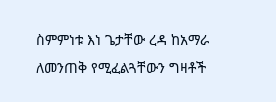ስምምነቱ እነ ጌታቸው ረዳ ከአማራ ለመንጠቅ የሚፈልጓቸውን ግዛቶች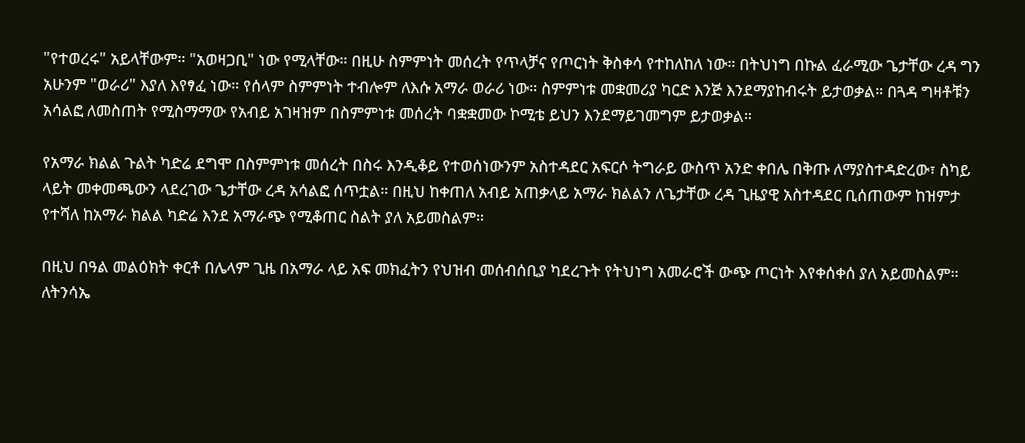"የተወረሩ" አይላቸውም። "አወዛጋቢ" ነው የሚላቸው። በዚሁ ስምምነት መሰረት የጥላቻና የጦርነት ቅስቀሳ የተከለከለ ነው። በትህነግ በኩል ፈራሚው ጌታቸው ረዳ ግን አሁንም "ወራሪ" እያለ እየፃፈ ነው። የሰላም ስምምነት ተብሎም ለእሱ አማራ ወራሪ ነው። ስምምነቱ መቋመሪያ ካርድ እንጅ እንደማያከብሩት ይታወቃል። በጓዳ ግዛቶቹን አሳልፎ ለመስጠት የሚስማማው የአብይ አገዛዝም በስምምነቱ መሰረት ባቋቋመው ኮሚቴ ይህን እንደማይገመግም ይታወቃል።

የአማራ ክልል ጉልት ካድሬ ደግሞ በስምምነቱ መሰረት በስሩ እንዲቆይ የተወሰነውንም አስተዳደር አፍርሶ ትግራይ ውስጥ አንድ ቀበሌ በቅጡ ለማያስተዳድረው፣ ስካይ ላይት መቀመጫውን ላደረገው ጌታቸው ረዳ አሳልፎ ሰጥቷል። በዚህ ከቀጠለ አብይ አጠቃላይ አማራ ክልልን ለጌታቸው ረዳ ጊዜያዊ አስተዳደር ቢሰጠውም ከዝምታ የተሻለ ከአማራ ክልል ካድሬ እንደ አማራጭ የሚቆጠር ስልት ያለ አይመስልም።

በዚህ በዓል መልዕክት ቀርቶ በሌላም ጊዜ በአማራ ላይ አፍ መክፈትን የህዝብ መሰብሰቢያ ካደረጉት የትህነግ አመራሮች ውጭ ጦርነት እየቀሰቀሰ ያለ አይመስልም። ለትንሳኤ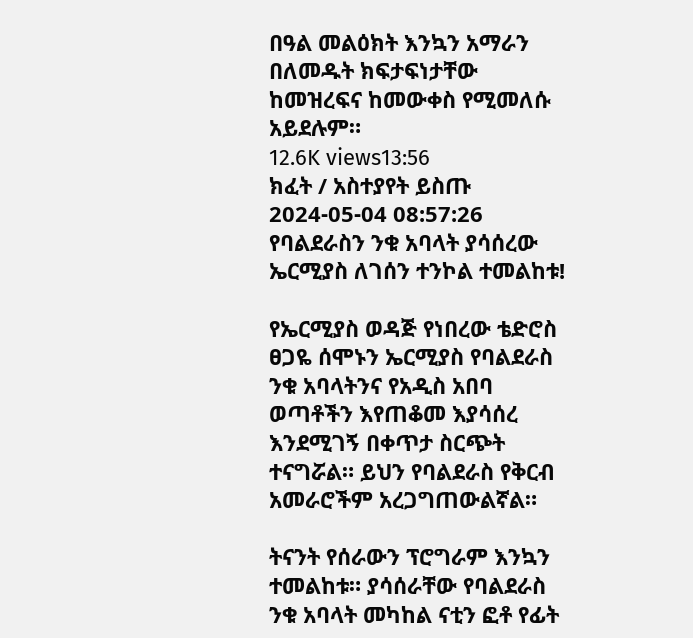በዓል መልዕክት እንኳን አማራን በለመዱት ክፍታፍነታቸው ከመዝረፍና ከመውቀስ የሚመለሱ አይደሉም።
12.6K views13:56
ክፈት / አስተያየት ይስጡ
2024-05-04 08:57:26 የባልደራስን ንቁ አባላት ያሳሰረው ኤርሚያስ ለገሰን ተንኮል ተመልከቱ!

የኤርሚያስ ወዳጅ የነበረው ቴድሮስ ፀጋዬ ሰሞኑን ኤርሚያስ የባልደራስ ንቁ አባላትንና የአዲስ አበባ ወጣቶችን እየጠቆመ እያሳሰረ እንደሚገኝ በቀጥታ ስርጭት ተናግሯል። ይህን የባልደራስ የቅርብ አመራሮችም አረጋግጠውልኛል።

ትናንት የሰራውን ፕሮግራም እንኳን ተመልከቱ። ያሳሰራቸው የባልደራስ ንቁ አባላት መካከል ናቲን ፎቶ የፊት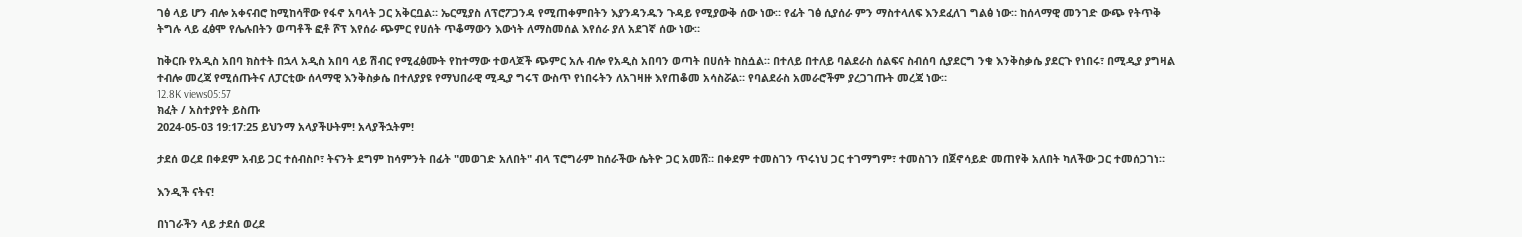ገፅ ላይ ሆን ብሎ አቀናብሮ ከሚከሳቸው የፋኖ አባላት ጋር አቅርቧል። ኤርሚያስ ለፕሮፖጋንዳ የሚጠቀምበትን እያንዳንዱን ጉዳይ የሚያውቅ ሰው ነው። የፊት ገፅ ሲያሰራ ምን ማስተላለፍ እንደፈለገ ግልፅ ነው። ከሰላማዊ መንገድ ውጭ የትጥቅ ትግሉ ላይ ፈፅሞ የሌሉበትን ወጣቶች ፎቶ ሾፕ እየሰራ ጭምር የሀሰት ጥቆማውን እውነት ለማስመሰል እየሰራ ያለ አደገኛ ሰው ነው።

ከቅርቡ የአዲስ አበባ ክስተት በኋላ አዲስ አበባ ላይ ሽብር የሚፈፅሙት የከተማው ተወላጆች ጭምር አሉ ብሎ የአዲስ አበባን ወጣት በሀሰት ከስሷል። በተለይ በተለይ ባልደራስ ሰልፍና ስብሰባ ሲያደርግ ንቁ እንቅስቃሴ ያደርጉ የነበሩ፣ በሚዲያ ያግዛል ተብሎ መረጃ የሚሰጡትና ለፓርቲው ሰላማዊ እንቅስቃሴ በተለያያዩ የማህበራዊ ሚዲያ ግሩፕ ውስጥ የነበሩትን ለአገዛዙ እየጠቆመ አሳስሯል። የባልደራስ አመራሮችም ያረጋገጡት መረጃ ነው።
12.8K views05:57
ክፈት / አስተያየት ይስጡ
2024-05-03 19:17:25 ይህንማ አላያችሁትም! አላያችኋትም!

ታደሰ ወረደ በቀደም አብይ ጋር ተሰብስቦ፣ ትናንት ደግም ከሳምንት በፊት "መወገድ አለበት" ብላ ፕሮግራም ከሰራችው ሴትዮ ጋር አመሸ። በቀደም ተመስገን ጥሩነህ ጋር ተገማግም፣ ተመስገን በጀኖሳይድ መጠየቅ አለበት ካለችው ጋር ተመሰጋገነ።

እንዲች ናትና!

በነገራችን ላይ ታደሰ ወረደ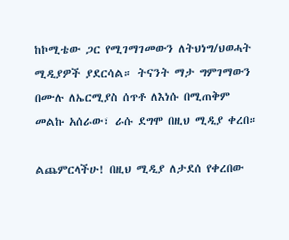ከኮሚቴው ጋር የሚገማገመውን ለትህነግ/ህወሓት ሚዲያዎች ያደርሳል። ትናንት ማታ ግምገማውን በሙሉ ለኤርሚያስ ሰጥቶ ለእነሱ በሚጠቅም መልኩ አሰራው፣ ራሱ ደግሞ በዚህ ሚዲያ ቀረበ።

ልጨምርላችሁ! በዚህ ሚዲያ ለታደሰ የቀረበው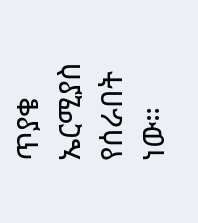ጥያቄ ኤርሚያስ የሰራበት ነው።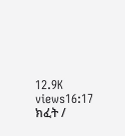12.9K views16:17
ክፈት /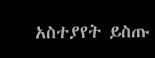አስተያየት ይስጡ